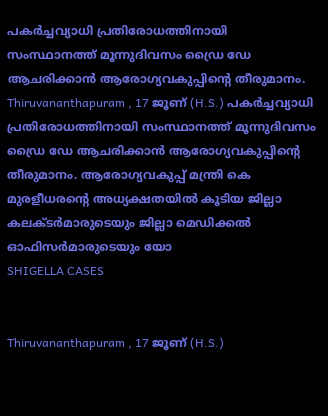പകർച്ചവ്യാധി പ്രതിരോധത്തിനായി സംസ്ഥാനത്ത് മൂന്നുദിവസം ഡ്രൈ ഡേ ആചരിക്കാൻ ആരോഗ്യവകുപ്പിൻ്റെ തീരുമാനം.
Thiruvananthapuram , 17 ജൂണ് (H.S.) പകർച്ചവ്യാധി പ്രതിരോധത്തിനായി സംസ്ഥാനത്ത് മൂന്നുദിവസം ഡ്രൈ ഡേ ആചരിക്കാൻ ആരോഗ്യവകുപ്പിൻ്റെ തീരുമാനം. ആരോഗ്യവകുപ്പ് മന്ത്രി കെ മുരളീധരൻ്റെ അധ്യക്ഷതയിൽ കൂടിയ ജില്ലാ കലക്ടർമാരുടെയും ജില്ലാ മെഡിക്കൽ ഓഫിസർമാരുടെയും യോ
SHIGELLA CASES


Thiruvananthapuram , 17 ജൂണ് (H.S.)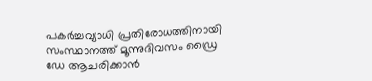പകർച്ചവ്യാധി പ്രതിരോധത്തിനായി സംസ്ഥാനത്ത് മൂന്നുദിവസം ഡ്രൈ ഡേ ആചരിക്കാൻ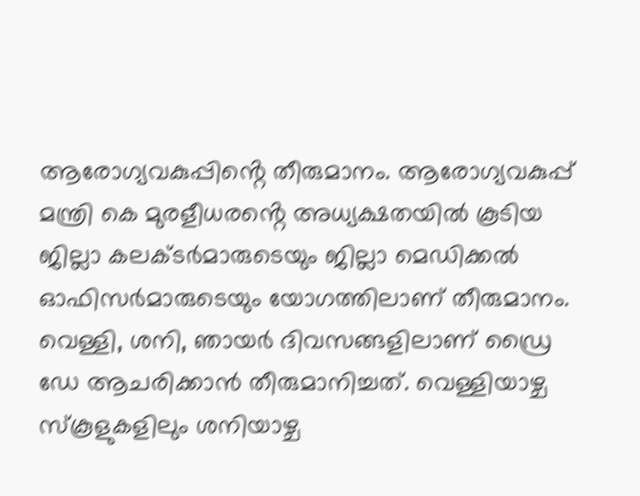ആരോഗ്യവകുപ്പിൻ്റെ തീരുമാനം. ആരോഗ്യവകുപ്പ് മന്ത്രി കെ മുരളീധരൻ്റെ അധ്യക്ഷതയിൽ കൂടിയ ജില്ലാ കലക്ടർമാരുടെയും ജില്ലാ മെഡിക്കൽ ഓഫിസർമാരുടെയും യോഗത്തിലാണ് തീരുമാനം. വെള്ളി, ശനി, ഞായർ ദിവസങ്ങളിലാണ് ഡ്രൈ ഡേ ആചരിക്കാൻ തീരുമാനിച്ചത്. വെള്ളിയാഴ്ച സ്കൂളുകളിലും ശനിയാഴ്ച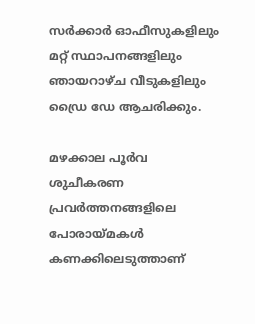സർക്കാർ ഓഫീസുകളിലും മറ്റ് സ്ഥാപനങ്ങളിലും ഞായറാഴ്ച വീടുകളിലും ഡ്രൈ ഡേ ആചരിക്കും.

മഴക്കാല പൂർവ ശുചീകരണ പ്രവർത്തനങ്ങളിലെ പോരായ്മകൾ കണക്കിലെടുത്താണ്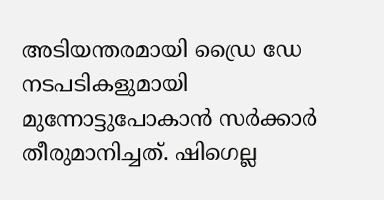അടിയന്തരമായി ഡ്രൈ ഡേ നടപടികളുമായി മുന്നോട്ടുപോകാൻ സർക്കാർ തീരുമാനിച്ചത്. ഷിഗെല്ല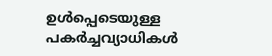ഉൾപ്പെടെയുള്ള പകർച്ചവ്യാധികൾ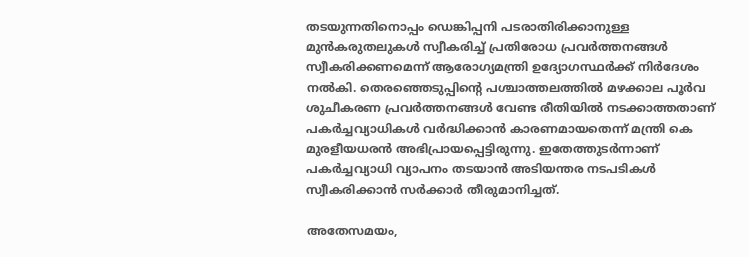തടയുന്നതിനൊപ്പം ഡെങ്കിപ്പനി പടരാതിരിക്കാനുള്ള മുൻകരുതലുകൾ സ്വീകരിച്ച് പ്രതിരോധ പ്രവർത്തനങ്ങൾ സ്വീകരിക്കണമെന്ന് ആരോഗ്യമന്ത്രി ഉദ്യോഗസ്ഥർക്ക് നിർദേശം നൽകി. തെരഞ്ഞെടുപ്പിൻ്റെ പശ്ചാത്തലത്തിൽ മഴക്കാല പൂർവ ശുചീകരണ പ്രവർത്തനങ്ങൾ വേണ്ട രീതിയിൽ നടക്കാത്തതാണ് പകർച്ചവ്യാധികൾ വർദ്ധിക്കാൻ കാരണമായതെന്ന് മന്ത്രി കെ മുരളീയധരൻ അഭിപ്രായപ്പെട്ടിരുന്നു. ഇതേത്തുടർന്നാണ് പകർച്ചവ്യാധി വ്യാപനം തടയാൻ അടിയന്തര നടപടികൾ സ്വീകരിക്കാൻ സർക്കാർ തീരുമാനിച്ചത്.

അതേസമയം,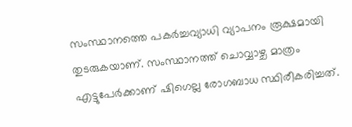സംസ്ഥാനത്തെ പകർച്ചവ്യാധി വ്യാപനം രൂക്ഷമായി തുടരുകയാണ്. സംസ്ഥാനത്ത് ചൊവ്വാഴ്ച മാത്രം എട്ടുപേർക്കാണ് ഷിഗെല്ല രോഗബാധ സ്ഥിരീകരിച്ചത്.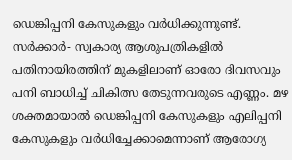ഡെങ്കിപ്പനി കേസുകളും വർധിക്കുന്നുണ്ട്. സർക്കാർ- സ്വകാര്യ ആശുപത്രികളിൽ പതിനായിരത്തിന് മുകളിലാണ് ഓരോ ദിവസവും പനി ബാധിച്ച് ചികിത്സ തേടുന്നവരുടെ എണ്ണം. മഴ ശക്തമായാൽ ഡെങ്കിപ്പനി കേസുകളും എലിപ്പനി കേസുകളും വർധിച്ചേക്കാമെന്നാണ് ആരോഗ്യ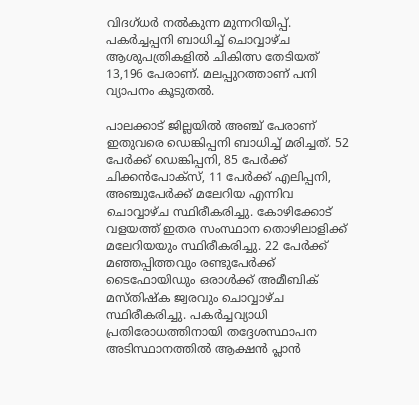വിദഗ്ധർ നൽകുന്ന മുന്നറിയിപ്പ്. പകർച്ചപ്പനി ബാധിച്ച് ചൊവ്വാഴ്ച ആശുപത്രികളിൽ ചികിത്സ തേടിയത് 13,196 പേരാണ്. മലപ്പുറത്താണ് പനി വ്യാപനം കൂടുതൽ.

പാലക്കാട് ജില്ലയിൽ അഞ്ച് പേരാണ് ഇതുവരെ ഡെങ്കിപ്പനി ബാധിച്ച് മരിച്ചത്. 52 പേർക്ക് ഡെങ്കിപ്പനി, 85 പേർക്ക് ചിക്കൻപോക്സ്, 11 പേർക്ക് എലിപ്പനി, അഞ്ചുപേർക്ക് മലേറിയ എന്നിവ ചൊവ്വാഴ്ച സ്ഥിരീകരിച്ചു. കോഴിക്കോട് വളയത്ത് ഇതര സംസ്ഥാന തൊഴിലാളിക്ക് മലേറിയയും സ്ഥിരീകരിച്ചു. 22 പേർക്ക് മഞ്ഞപ്പിത്തവും രണ്ടുപേർക്ക് ടൈഫോയിഡും ഒരാൾക്ക് അമീബിക് മസ്തിഷ്ക ജ്വരവും ചൊവ്വാഴ്ച സ്ഥിരീകരിച്ചു. പകർച്ചവ്യാധി പ്രതിരോധത്തിനായി തദ്ദേശസ്ഥാപന അടിസ്ഥാനത്തിൽ ആക്ഷൻ പ്ലാൻ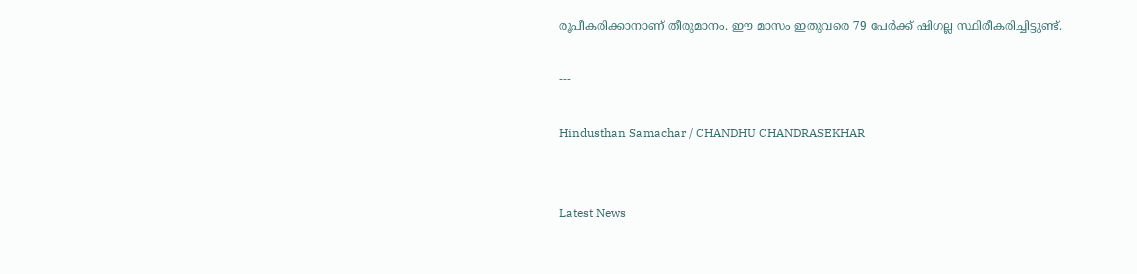രൂപീകരിക്കാനാണ് തീരുമാനം. ഈ മാസം ഇതുവരെ 79 പേർക്ക് ഷിഗല്ല സ്ഥിരീകരിച്ചിട്ടുണ്ട്.

---

Hindusthan Samachar / CHANDHU CHANDRASEKHAR


Latest News